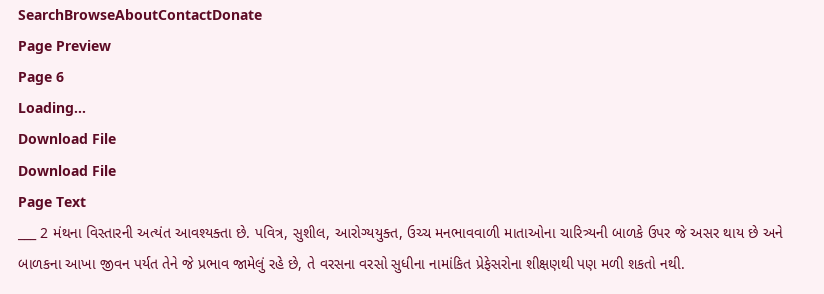SearchBrowseAboutContactDonate
Page Preview
Page 6
Loading...
Download File
Download File
Page Text
___ 2 મંથના વિસ્તારની અત્યંત આવશ્યક્તા છે. પવિત્ર, સુશીલ, આરોગ્યયુક્ત, ઉચ્ચ મનભાવવાળી માતાઓના ચારિત્ર્યની બાળકે ઉપર જે અસર થાય છે અને બાળકના આખા જીવન પર્યત તેને જે પ્રભાવ જામેલું રહે છે, તે વરસના વરસો સુધીના નામાંકિત પ્રેફેસરોના શીક્ષણથી પણ મળી શકતો નથી.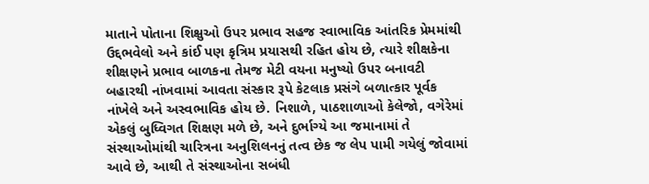માતાને પોતાના શિક્ષુઓ ઉપર પ્રભાવ સહજ સ્વાભાવિક આંતરિક પ્રેમમાંથી ઉદ્દભવેલો અને કાંઈ પણ કૃત્રિમ પ્રયાસથી રહિત હોય છે, ત્યારે શીક્ષકેના શીક્ષણને પ્રભાવ બાળકના તેમજ મેટી વયના મનુષ્યો ઉપર બનાવટી બહારથી નાંખવામાં આવતા સંસ્કાર રૂપે કેટલાક પ્રસંગે બળાત્કાર પૂર્વક નાંખેલે અને અસ્વભાવિક હોય છે. નિશાળે, પાઠશાળાઓ કેલેજો, વગેરેમાં એકલું બુધ્વિગત શિક્ષણ મળે છે, અને દુર્ભાગ્યે આ જમાનામાં તે સંસ્થાઓમાંથી ચારિત્રના અનુશિલનનું તત્વ છેક જ લેપ પામી ગયેલું જોવામાં આવે છે, આથી તે સંસ્થાઓના સબંધી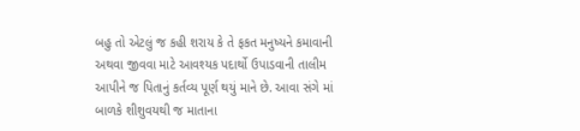બહુ તો એટલું જ કહી શરાય કે તે ફકત મનુષ્યને કમાવાની અથવા જીવવા માટે આવશ્યક પદાર્થો ઉપાડવાની તાલીમ આપીને જ પિતાનું કર્તવ્ય પૂર્ણ થયું માને છે. આવા સંગે માં બાળકે શીશુવયથી જ માતાના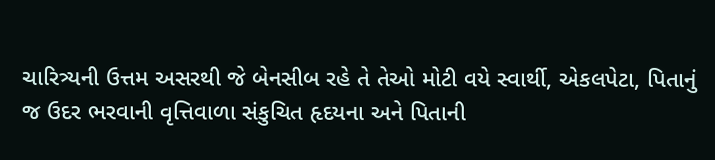ચારિત્ર્યની ઉત્તમ અસરથી જે બેનસીબ રહે તે તેઓ મોટી વયે સ્વાર્થી, એકલપેટા, પિતાનું જ ઉદર ભરવાની વૃત્તિવાળા સંકુચિત હૃદયના અને પિતાની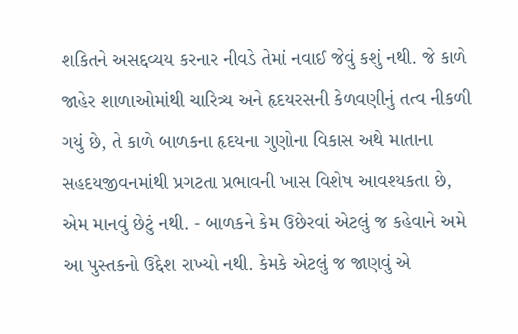શકિતને અસદ્દવ્યય કરનાર નીવડે તેમાં નવાઈ જેવું કશું નથી. જે કાળે જાહેર શાળાઓમાંથી ચારિત્ર્ય અને હૃદયરસની કેળવણીનું તત્વ નીકળી ગયું છે, તે કાળે બાળકના હૃદયના ગુણોના વિકાસ અથે માતાના સહદયજીવનમાંથી પ્રગટતા પ્રભાવની ખાસ વિશેષ આવશ્યકતા છે, એમ માનવું છેટું નથી. - બાળકને કેમ ઉછેરવાં એટલું જ કહેવાને અમે આ પુસ્તકનો ઉદ્દેશ રાખ્યો નથી. કેમકે એટલું જ જાણવું એ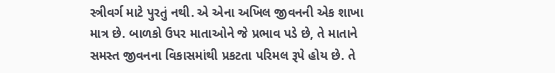સ્ત્રીવર્ગ માટે પુરતું નથી. એ એના અખિલ જીવનની એક શાખા માત્ર છે. બાળકો ઉપર માતાઓને જે પ્રભાવ પડે છે, તે માતાને સમસ્ત જીવનના વિકાસમાંથી પ્રકટતા પરિમલ રૂપે હોય છે. તે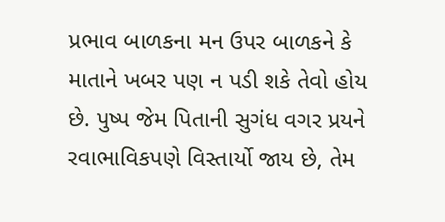પ્રભાવ બાળકના મન ઉપર બાળકને કે માતાને ખબર પણ ન પડી શકે તેવો હોય છે. પુષ્પ જેમ પિતાની સુગંધ વગર પ્રયને રવાભાવિકપણે વિસ્તાર્યો જાય છે, તેમ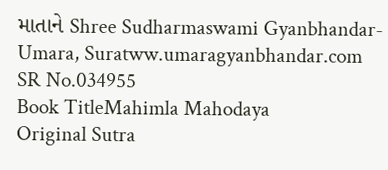માતાને Shree Sudharmaswami Gyanbhandar-Umara, Suratww.umaragyanbhandar.com
SR No.034955
Book TitleMahimla Mahodaya
Original Sutra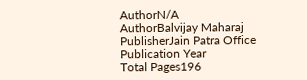AuthorN/A
AuthorBalvijay Maharaj
PublisherJain Patra Office
Publication Year
Total Pages196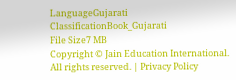LanguageGujarati
ClassificationBook_Gujarati
File Size7 MB
Copyright © Jain Education International. All rights reserved. | Privacy Policy